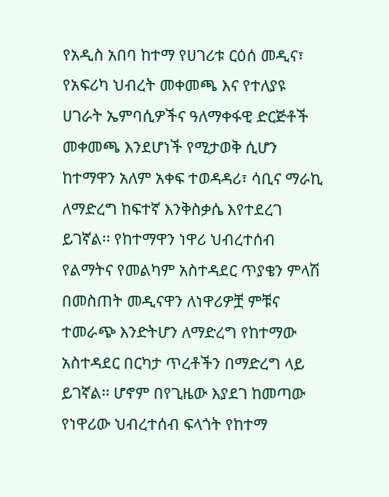የአዲስ አበባ ከተማ የሀገሪቱ ርዕሰ መዲና፣ የአፍሪካ ህብረት መቀመጫ እና የተለያዩ ሀገራት ኤምባሲዎችና ዓለማቀፋዊ ድርጅቶች መቀመጫ እንደሆነች የሚታወቅ ሲሆን ከተማዋን አለም አቀፍ ተወዳዳሪ፣ ሳቢና ማራኪ ለማድረግ ከፍተኛ እንቅስቃሴ እየተደረገ ይገኛል፡፡ የከተማዋን ነዋሪ ህብረተሰብ የልማትና የመልካም አስተዳደር ጥያቄን ምላሽ በመስጠት መዲናዋን ለነዋሪዎቿ ምቹና ተመራጭ እንድትሆን ለማድረግ የከተማው አስተዳደር በርካታ ጥረቶችን በማድረግ ላይ ይገኛል፡፡ ሆኖም በየጊዜው እያደገ ከመጣው የነዋሪው ህብረተሰብ ፍላጎት የከተማ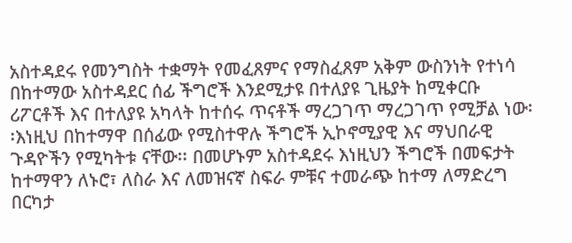አስተዳደሩ የመንግስት ተቋማት የመፈጸምና የማስፈጸም አቅም ውስንነት የተነሳ በከተማው አስተዳደር ሰፊ ችግሮች እንደሚታዩ በተለያዩ ጊዜያት ከሚቀርቡ ሪፖርቶች እና በተለያዩ አካላት ከተሰሩ ጥናቶች ማረጋገጥ ማረጋገጥ የሚቻል ነው፡፡እነዚህ በከተማዋ በሰፊው የሚስተዋሉ ችግሮች ኢኮኖሚያዊ እና ማህበራዊ ጉዳዮችን የሚካትቱ ናቸው፡፡ በመሆኑም አስተዳደሩ እነዚህን ችግሮች በመፍታት ከተማዋን ለኑሮ፣ ለስራ እና ለመዝናኛ ስፍራ ምቹና ተመራጭ ከተማ ለማድረግ በርካታ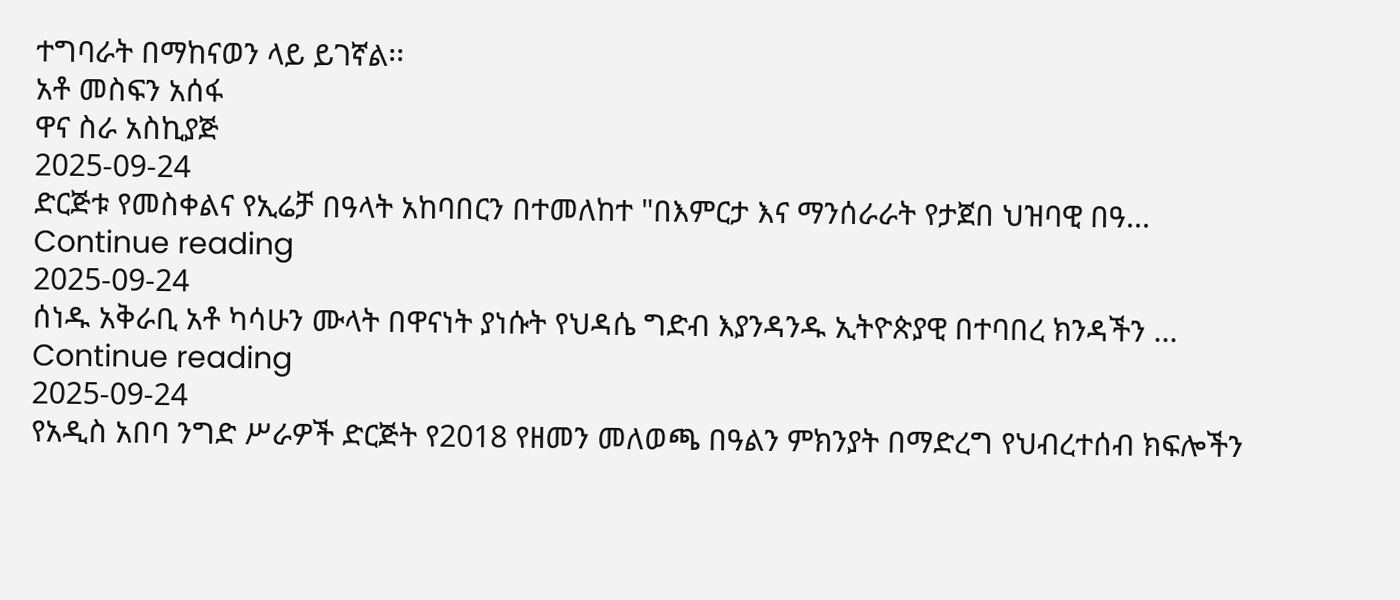ተግባራት በማከናወን ላይ ይገኛል፡፡
አቶ መስፍን አሰፋ
ዋና ስራ አስኪያጅ
2025-09-24
ድርጅቱ የመስቀልና የኢሬቻ በዓላት አከባበርን በተመለከተ "በእምርታ እና ማንሰራራት የታጀበ ህዝባዊ በዓ...
Continue reading
2025-09-24
ሰነዱ አቅራቢ አቶ ካሳሁን ሙላት በዋናነት ያነሱት የህዳሴ ግድብ እያንዳንዱ ኢትዮጵያዊ በተባበረ ክንዳችን ...
Continue reading
2025-09-24
የአዲስ አበባ ንግድ ሥራዎች ድርጅት የ2018 የዘመን መለወጫ በዓልን ምክንያት በማድረግ የህብረተሰብ ክፍሎችን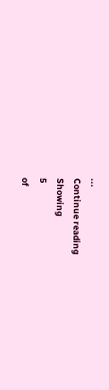...
Continue reading
Showing
5
of